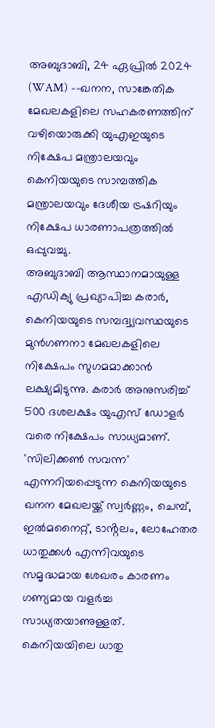അബുദാബി, 24 ഏപ്രിൽ 2024 (WAM) --ഖനന, സാങ്കേതിക മേഖലകളിലെ സഹകരണത്തിന് വഴിയൊരുക്കി യുഎഇയുടെ നിക്ഷേപ മന്ത്രാലയവും കെനിയയുടെ സാമ്പത്തിക മന്ത്രാലയവും ദേശീയ ട്രഷറിയും നിക്ഷേപ ധാരണാപത്രത്തിൽ ഒപ്പുവച്ചു.
അബുദാബി ആസ്ഥാനമായുള്ള എഡിക്യു പ്രഖ്യാപിച്ച കരാർ, കെനിയയുടെ സമ്പദ്വ്യവസ്ഥയുടെ മുൻഗണനാ മേഖലകളിലെ നിക്ഷേപം സുഗമമാക്കാൻ ലക്ഷ്യമിടുന്നു. കരാർ അനുസരിച്ച് 500 ദശലക്ഷം യുഎസ് ഡോളർ വരെ നിക്ഷേപം സാധ്യമാണ്. 'സിലിക്കൺ സവന്ന' എന്നറിയപ്പെടുന്ന കെനിയയുടെ ഖനന മേഖലയ്ക്ക് സ്വർണ്ണം, ചെമ്പ്, ഇൽമനൈറ്റ്, ടാൻ്റലം, ലോഹേതര ധാതുക്കൾ എന്നിവയുടെ സമൃദ്ധമായ ശേഖരം കാരണം ഗണ്യമായ വളർച്ച സാധ്യതയാണുള്ളത്.
കെനിയയിലെ ധാതു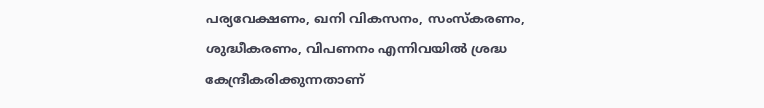പര്യവേക്ഷണം, ഖനി വികസനം, സംസ്കരണം, ശുദ്ധീകരണം, വിപണനം എന്നിവയിൽ ശ്രദ്ധ കേന്ദ്രീകരിക്കുന്നതാണ്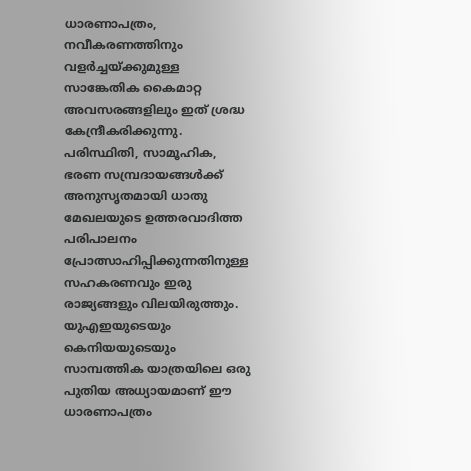ധാരണാപത്രം, നവീകരണത്തിനും വളർച്ചയ്ക്കുമുള്ള സാങ്കേതിക കൈമാറ്റ അവസരങ്ങളിലും ഇത് ശ്രദ്ധ കേന്ദ്രീകരിക്കുന്നു. പരിസ്ഥിതി, സാമൂഹിക, ഭരണ സമ്പ്രദായങ്ങൾക്ക് അനുസൃതമായി ധാതു മേഖലയുടെ ഉത്തരവാദിത്ത പരിപാലനം പ്രോത്സാഹിപ്പിക്കുന്നതിനുള്ള സഹകരണവും ഇരു രാജ്യങ്ങളും വിലയിരുത്തും.
യുഎഇയുടെയും കെനിയയുടെയും സാമ്പത്തിക യാത്രയിലെ ഒരു പുതിയ അധ്യായമാണ് ഈ ധാരണാപത്രം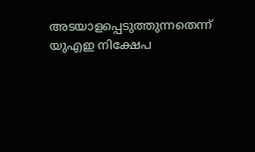അടയാളപ്പെടുത്തുന്നതെന്ന് യുഎഇ നിക്ഷേപ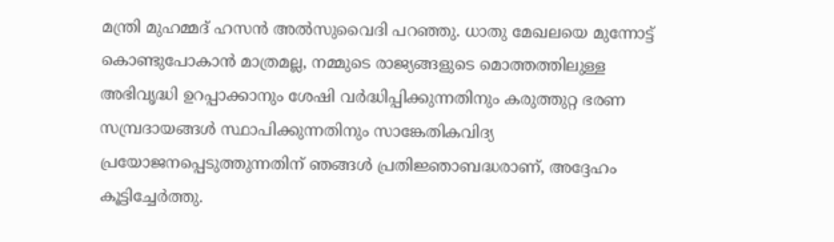മന്ത്രി മുഹമ്മദ് ഹസൻ അൽസുവൈദി പറഞ്ഞു. ധാതു മേഖലയെ മുന്നോട്ട് കൊണ്ടുപോകാൻ മാത്രമല്ല, നമ്മുടെ രാജ്യങ്ങളുടെ മൊത്തത്തിലുള്ള അഭിവൃദ്ധി ഉറപ്പാക്കാനും ശേഷി വർദ്ധിപ്പിക്കുന്നതിനും കരുത്തുറ്റ ഭരണ സമ്പ്രദായങ്ങൾ സ്ഥാപിക്കുന്നതിനും സാങ്കേതികവിദ്യ പ്രയോജനപ്പെടുത്തുന്നതിന് ഞങ്ങൾ പ്രതിജ്ഞാബദ്ധരാണ്, അദ്ദേഹം കൂട്ടിച്ചേർത്തു.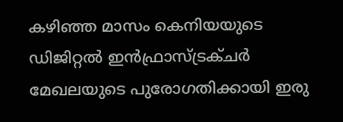കഴിഞ്ഞ മാസം കെനിയയുടെ ഡിജിറ്റൽ ഇൻഫ്രാസ്ട്രക്ചർ മേഖലയുടെ പുരോഗതിക്കായി ഇരു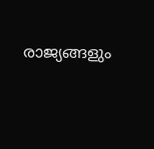രാജ്യങ്ങളും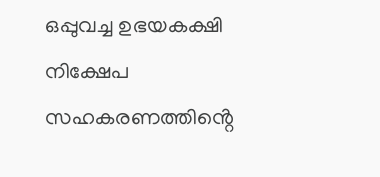ഒപ്പുവച്ച ഉഭയകക്ഷി നിക്ഷേപ സഹകരണത്തിൻ്റെ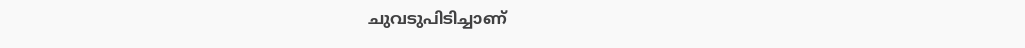ചുവടുപിടിച്ചാണ്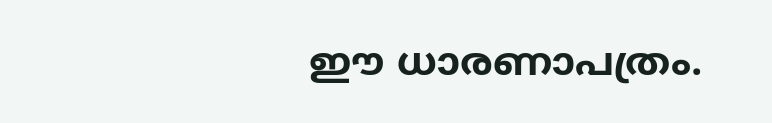ഈ ധാരണാപത്രം.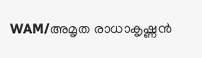WAM/അമൃത രാധാകൃഷ്ണൻ